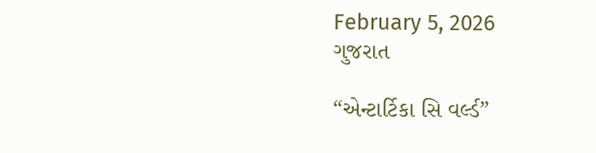February 5, 2026
ગુજરાત

“એન્ટાર્ટિકા સિ વર્લ્ડ”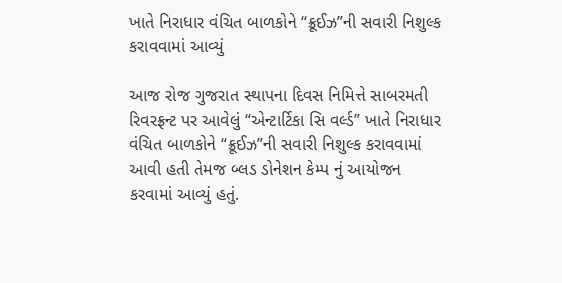ખાતે નિરાધાર વંચિત બાળકોને “ક્રૂઈઝ”ની સવારી નિશુલ્ક કરાવવામાં આવ્યું

આજ રોજ ગુજરાત સ્થાપના દિવસ નિમિત્તે સાબરમતી રિવરફ્રન્ટ પર આવેલું “એન્ટાર્ટિકા સિ વર્લ્ડ” ખાતે નિરાધાર વંચિત બાળકોને “ક્રૂઈઝ”ની સવારી નિશુલ્ક કરાવવામાં આવી હતી તેમજ બ્લડ ડોનેશન કેમ્પ નું આયોજન કરવામાં આવ્યું હતું.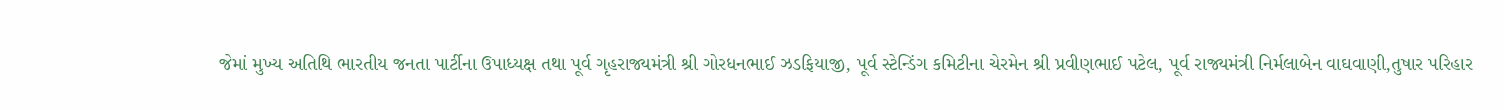જેમાં મુખ્ય અતિથિ ભારતીય જનતા પાર્ટીના ઉપાધ્યક્ષ તથા પૂર્વ ગૃહરાજ્યમંત્રી શ્રી ગોરધનભાઈ ઝડફિયાજી, પૂર્વ સ્ટેન્ડિંગ કમિટીના ચેરમેન શ્રી પ્રવીણભાઈ પટેલ, પૂર્વ રાજ્યમંત્રી નિર્મલાબેન વાઘવાણી,તુષાર પરિહાર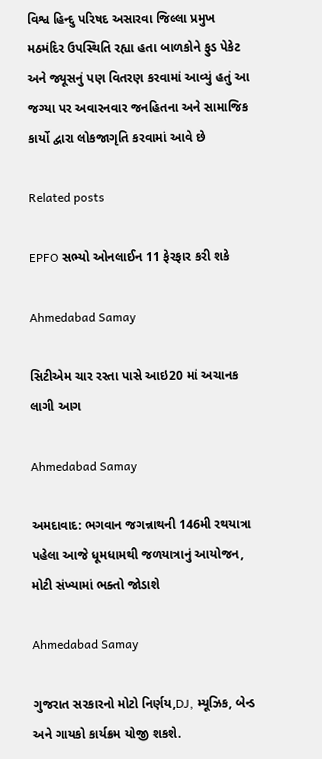વિશ્વ હિન્દુ પરિષદ અસારવા જિલ્લા પ્રમુખ મઠમંદિર ઉપસ્થિતિ રહ્યા હતા બાળકોને ફુડ પેકેટ અને જ્યૂસનું પણ વિતરણ કરવામાં આવ્યું હતું આ જગ્યા પર અવારનવાર જનહિતના અને સામાજિક કાર્યો દ્વારા લોકજાગૃતિ કરવામાં આવે છે

Related posts

EPFO સભ્યો ઓનલાઈન 11 ફેરફાર કરી શકે

Ahmedabad Samay

સિટીએમ ચાર રસ્તા પાસે આઇ20 માં અચાનક લાગી આગ

Ahmedabad Samay

અમદાવાદ: ભગવાન જગન્નાથની 146મી રથયાત્રા પહેલા આજે ધૂમધામથી જળયાત્રાનું આયોજન, મોટી સંખ્યામાં ભક્તો જોડાશે

Ahmedabad Samay

ગુજરાત સરકારનો મોટો નિર્ણય,DJ, મ્યૂઝિક, બેન્ડ અને ગાયકો કાર્યક્રમ યોજી શકશે.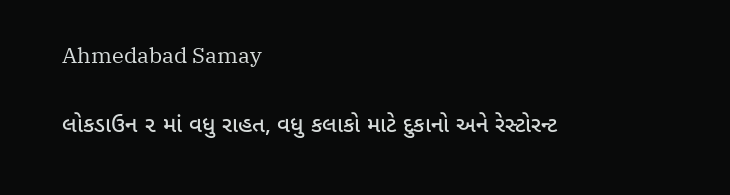Ahmedabad Samay

લોકડાઉન ૨ માં વધુ રાહત, વધુ કલાકો માટે દુકાનો અને રેસ્ટોરન્ટ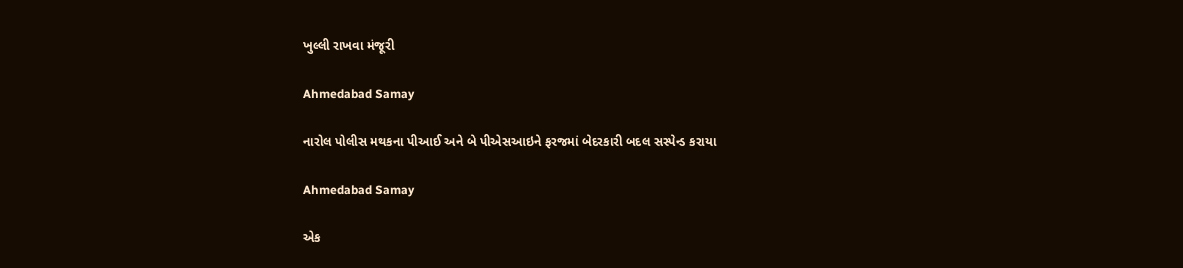ખુલ્લી રાખવા મંજૂરી

Ahmedabad Samay

નારોલ પોલીસ મથકના પીઆઈ અને બે પીએસઆઇને ફરજમાં બેદરકારી બદલ સસ્પેન્ડ કરાયા

Ahmedabad Samay

એક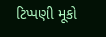ટિપ્પણી મૂકો